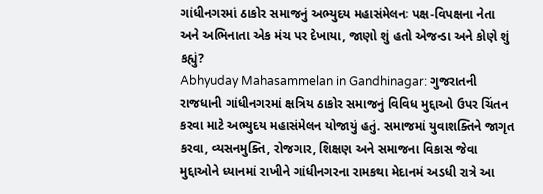ગાંધીનગરમાં ઠાકોર સમાજનું અભ્યુદય મહાસંમેલનઃ પક્ષ-વિપક્ષના નેતા અને અભિનાતા એક મંચ પર દેખાયા, જાણો શું હતો એજન્ડા અને કોણે શું કહ્યું?
Abhyuday Mahasammelan in Gandhinagar: ગુજરાતની રાજધાની ગાંધીનગરમાં ક્ષત્રિય ઠાકોર સમાજનું વિવિધ મુદ્દાઓ ઉપર ચિંતન કરવા માટે અભ્યુદય મહાસંમેલન યોજાયું હતું. સમાજમાં યુવાશક્તિને જાગૃત કરવા, વ્યસનમુક્તિ, રોજગાર, શિક્ષણ અને સમાજના વિકાસ જેવા મુદ્દાઓને ધ્યાનમાં રાખીને ગાંધીનગરના રામકથા મેદાનમં અડધી રાત્રે આ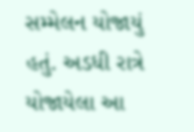સમ્મેલન યોજાયું હતું. અડધી રાત્રે યોજાયેલા આ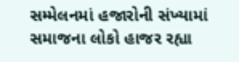સમ્મેલનમાં હજારોની સંખ્યામાં સમાજના લોકો હાજર રહ્યા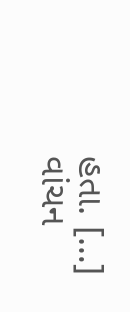હતા. […]
વાંચન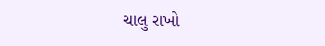ચાલુ રાખો